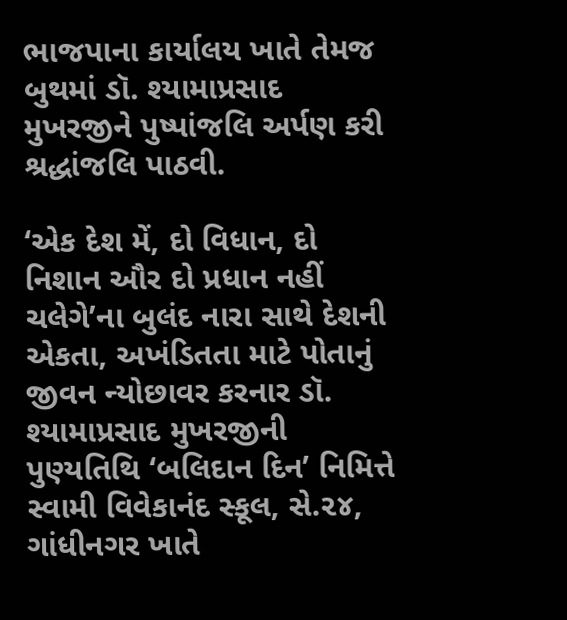ભાજપાના કાર્યાલય ખાતે તેમજ બુથમાં ડૉ. શ્યામાપ્રસાદ મુખરજીને પુષ્પાંજલિ અર્પણ કરી શ્રદ્ધાંજલિ પાઠવી.

‘એક દેશ મેં, દો વિધાન, દો નિશાન ઔર દો પ્રધાન નહીં ચલેગે’ના બુલંદ નારા સાથે દેશની એકતા, અખંડિતતા માટે પોતાનું જીવન ન્યોછાવર કરનાર ડૉ. શ્યામાપ્રસાદ મુખરજીની પુણ્યતિથિ ‘બલિદાન દિન’ નિમિત્તે સ્વામી વિવેકાનંદ સ્કૂલ, સે.૨૪, ગાંધીનગર ખાતે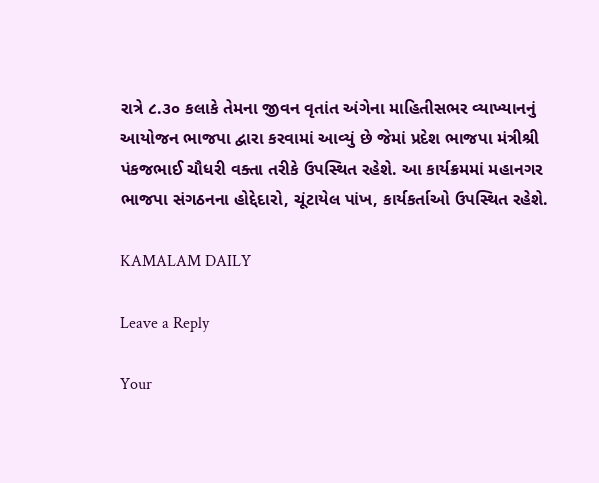રાત્રે ૮.૩૦ કલાકે તેમના જીવન વૃતાંત અંગેના માહિતીસભર વ્યાખ્યાનનું આયોજન ભાજપા દ્વારા કરવામાં આવ્યું છે જેમાં પ્રદેશ ભાજપા મંત્રીશ્રી પંકજભાઈ ચૌધરી વક્તા તરીકે ઉપસ્થિત રહેશે. આ કાર્યક્રમમાં મહાનગર ભાજપા સંગઠનના હોદ્દેદારો, ચૂંટાયેલ પાંખ, કાર્યકર્તાઓ ઉપસ્થિત રહેશે.

KAMALAM DAILY

Leave a Reply

Your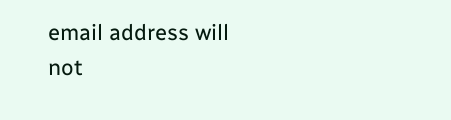email address will not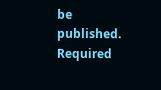be published. Required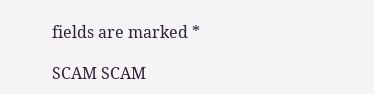fields are marked *

SCAM SCAM